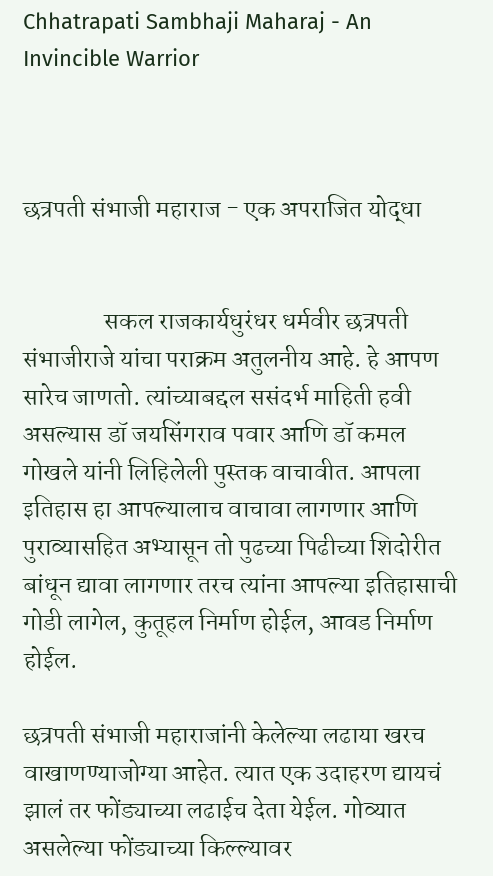Chhatrapati Sambhaji Maharaj - An Invincible Warrior



छत्रपती संभाजी महाराज - एक अपराजित योद्धा


                सकल राजकार्यधुरंधर धर्मवीर छत्रपती संभाजीराजे यांचा पराक्रम अतुलनीय आहे. हे आपण सारेच जाणतो. त्यांच्याबद्दल ससंदर्भ माहिती हवी असल्यास डॉ जयसिंगराव पवार आणि डॉ कमल गोखले यांनी लिहिलेली पुस्तक वाचावीत. आपला इतिहास हा आपल्यालाच वाचावा लागणार आणि पुराव्यासहित अभ्यासून तो पुढच्या पिढीच्या शिदोरीत बांधून द्यावा लागणार तरच त्यांना आपल्या इतिहासाची गोडी लागेल, कुतूहल निर्माण होईल, आवड निर्माण होईल.

छत्रपती संभाजी महाराजांनी केलेल्या लढाया खरच वाखाणण्याजोग्या आहेत. त्यात एक उदाहरण द्यायचं झालं तर फोंड्याच्या लढाईच देता येईल. गोव्यात असलेल्या फोंड्याच्या किल्ल्यावर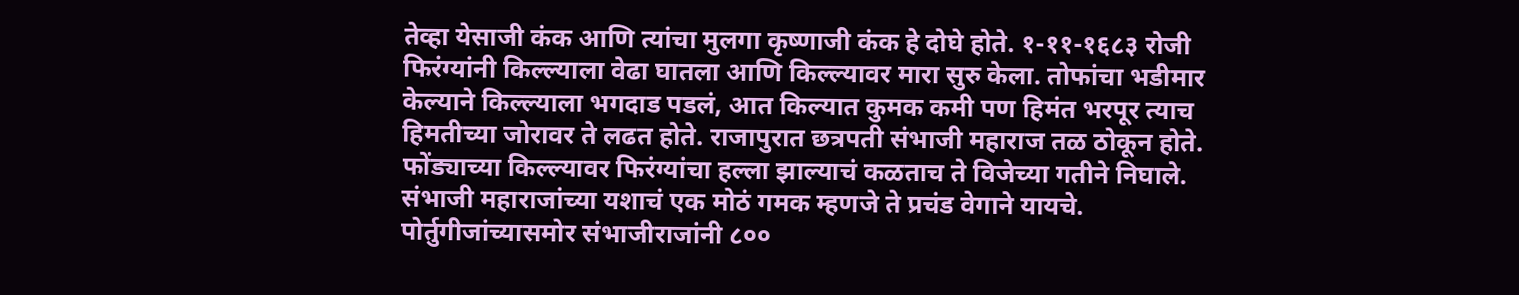तेव्हा येसाजी कंक आणि त्यांचा मुलगा कृष्णाजी कंक हे दोघे होते. १-११-१६८३ रोजी फिरंग्यांनी किल्ल्याला वेढा घातला आणि किल्ल्यावर मारा सुरु केला. तोफांचा भडीमार केल्याने किल्ल्याला भगदाड पडलं, आत किल्यात कुमक कमी पण हिमंत भरपूर त्याच हिमतीच्या जोरावर ते लढत होते. राजापुरात छत्रपती संभाजी महाराज तळ ठोकून होते. फोंड्याच्या किल्ल्यावर फिरंग्यांचा हल्ला झाल्याचं कळताच ते विजेच्या गतीने निघाले. संभाजी महाराजांच्या यशाचं एक मोठं गमक म्हणजे ते प्रचंड वेगाने यायचे. पोर्तुगीजांच्यासमोर संभाजीराजांनी ८००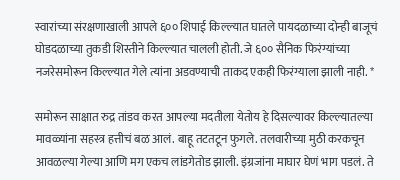स्वारांच्या संरक्षणाखाली आपले ६०० शिपाई किल्ल्यात घातले पायदळाच्या दोन्ही बाजूचं घोडदळाच्या तुकडी शिस्तीने किल्ल्यात चालली होती. जे ६०० सैनिक फिरंग्यांच्या नजरेसमोरून किल्ल्यात गेले त्यांना अडवण्याची ताकद एकही फिरंग्याला झाली नाही. *

समोरून साक्षात रुद्र तांडव करत आपल्या मदतीला येतोय हे दिसल्यावर किल्ल्यातल्या मावळ्यांना सहस्त्र हत्तीचं बळ आलं. बाहू तटतटून फुगले. तलवारीच्या मुठी करकचून आवळल्या गेल्या आणि मग एकच लांडगेतोड झाली. इंग्रजांना माघार घेणं भाग पडलं. ते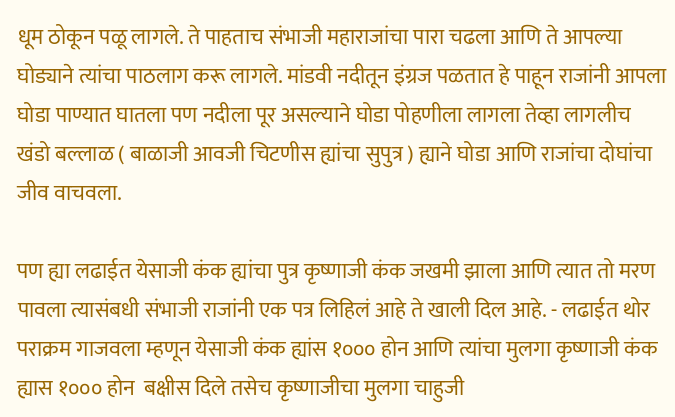धूम ठोकून पळू लागले. ते पाहताच संभाजी महाराजांचा पारा चढला आणि ते आपल्या घोड्याने त्यांचा पाठलाग करू लागले. मांडवी नदीतून इंग्रज पळतात हे पाहून राजांनी आपला घोडा पाण्यात घातला पण नदीला पूर असल्याने घोडा पोहणीला लागला तेव्हा लागलीच खंडो बल्लाळ ( बाळाजी आवजी चिटणीस ह्यांचा सुपुत्र ) ह्याने घोडा आणि राजांचा दोघांचा जीव वाचवला.

पण ह्या लढाईत येसाजी कंक ह्यांचा पुत्र कृष्णाजी कंक जखमी झाला आणि त्यात तो मरण पावला त्यासंबधी संभाजी राजांनी एक पत्र लिहिलं आहे ते खाली दिल आहे. - लढाईत थोर पराक्रम गाजवला म्हणून येसाजी कंक ह्यांस १००० होन आणि त्यांचा मुलगा कृष्णाजी कंक ह्यास १००० होन  बक्षीस दिले तसेच कृष्णाजीचा मुलगा चाहुजी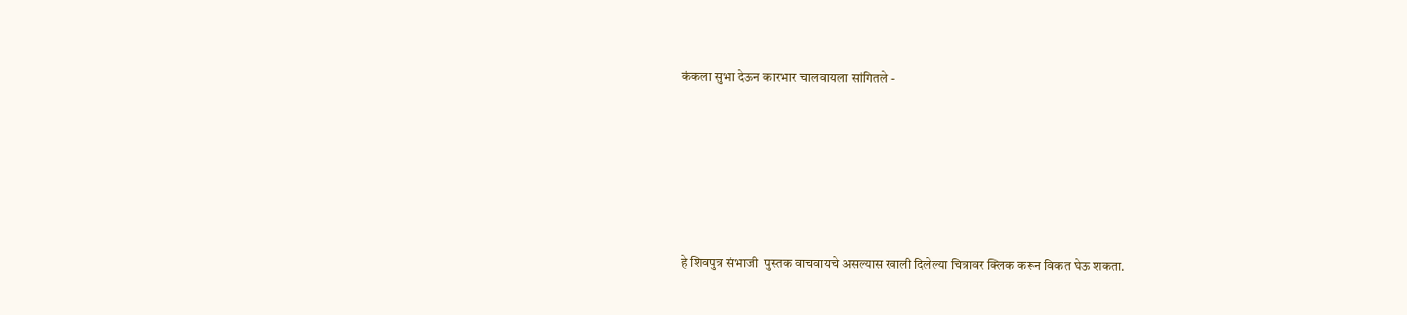कंकला सुभा देऊन कारभार चालवायला सांगितले -






हे शिवपुत्र संभाजी  पुस्तक वाचवायचे असल्यास खाली दिलेल्या चित्रावर क्लिक करून विकत घेऊ शकता.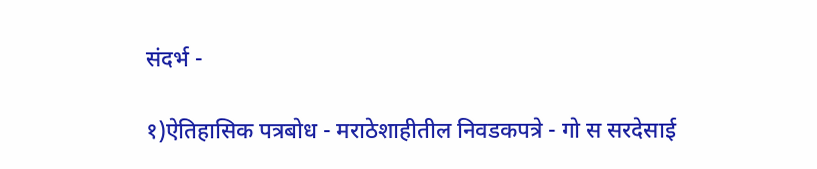संदर्भ -

१)ऐतिहासिक पत्रबोध - मराठेशाहीतील निवडकपत्रे - गो स सरदेसाई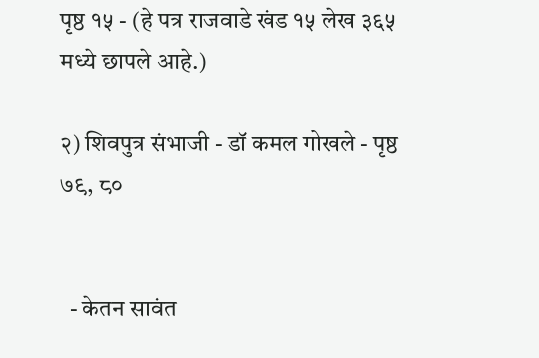पृष्ठ १५ - (हे पत्र राजवाडे खंड १५ लेख ३६५ मध्ये छापले आहे.)

२) शिवपुत्र संभाजी - डॉ कमल गोखले - पृष्ठ ७९, ८०


  - केतन सावंत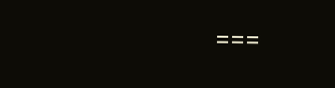===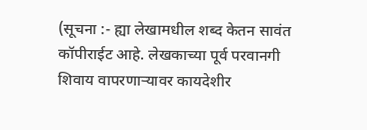(सूचना :- ह्या लेखामधील शब्द केतन सावंत कॉपीराईट आहे. लेखकाच्या पूर्व परवानगी शिवाय वापरणाऱ्यावर कायदेशीर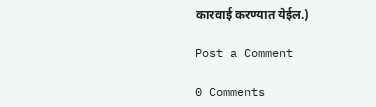कारवाई करण्यात येईल.)

Post a Comment

0 Comments